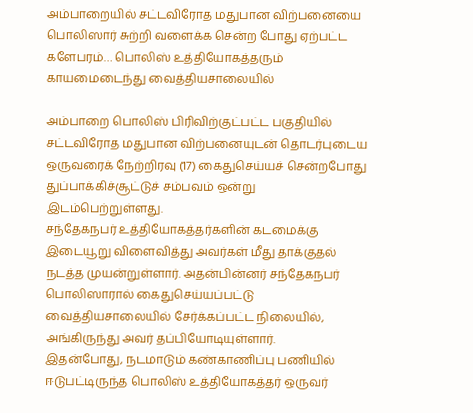அம்பாறையில் சட்டவிரோத மதுபான விற்பனையை பொலிஸார் சுற்றி வளைக்க சென்ற போது ஏற்பட்ட களேபரம்… பொலிஸ் உத்தியோகத்தரும் காயமைடைந்து வைத்தியசாலையில்

அம்பாறை பொலிஸ் பிரிவிற்குட்பட்ட பகுதியில் சட்டவிரோத மதுபான விற்பனையுடன் தொடர்புடைய ஒருவரைக் நேற்றிரவு (17) கைதுசெய்யச் சென்றபோது துப்பாக்கிச்சூட்டுச் சம்பவம் ஒன்று இடம்பெற்றுள்ளது.
சந்தேகநபர் உத்தியோகத்தர்களின் கடமைக்கு இடையூறு விளைவித்து அவர்கள் மீது தாக்குதல் நடத்த முயன்றுள்ளார். அதன்பின்னர் சந்தேகநபர் பொலிஸாரால் கைதுசெய்யப்பட்டு வைத்தியசாலையில் சேர்க்கப்பட்ட நிலையில், அங்கிருந்து அவர் தப்பியோடியுள்ளார்.
இதன்போது, நடமாடும் கண்காணிப்பு பணியில் ஈடுபட்டிருந்த பொலிஸ் உத்தியோகத்தர் ஒருவர்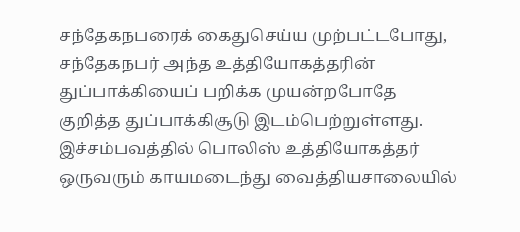சந்தேகநபரைக் கைதுசெய்ய முற்பட்டபோது, சந்தேகநபர் அந்த உத்தியோகத்தரின் துப்பாக்கியைப் பறிக்க முயன்றபோதே குறித்த துப்பாக்கிசூடு இடம்பெற்றுள்ளது.
இச்சம்பவத்தில் பொலிஸ் உத்தியோகத்தர் ஒருவரும் காயமடைந்து வைத்தியசாலையில்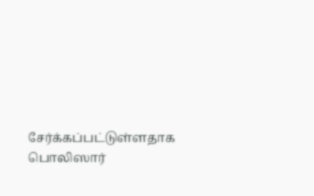சேர்க்கப்பட்டுள்ளதாக பொலிஸார்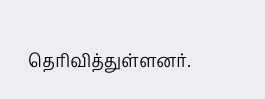தெரிவித்துள்ளனர்.